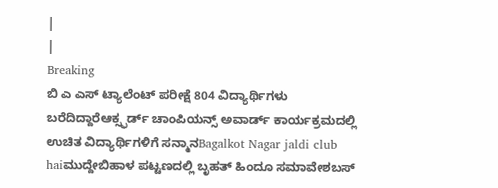|
|
Breaking
ಬಿ ಎ ಎಸ್ ಟ್ಯಾಲೆಂಟ್ ಪರೀಕ್ಷೆ 804 ವಿದ್ಯಾರ್ಥಿಗಳು ಬರೆದಿದ್ದಾರೆಆಕ್ಸ್ಫರ್ಡ್ ಚಾಂಪಿಯನ್ಸ್ ಅವಾರ್ಡ್ ಕಾರ್ಯಕ್ರಮದಲ್ಲಿ ಉಚಿತ ವಿದ್ಯಾರ್ಥಿಗಳಿಗೆ ಸನ್ಮಾನBagalkot Nagar jaldi club haiಮುದ್ದೇಬಿಹಾಳ ಪಟ್ಟಣದಲ್ಲಿ ಬೃಹತ್ ಹಿಂದೂ ಸಮಾವೇಶಬಸ್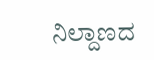ನಿಲ್ದಾಣದ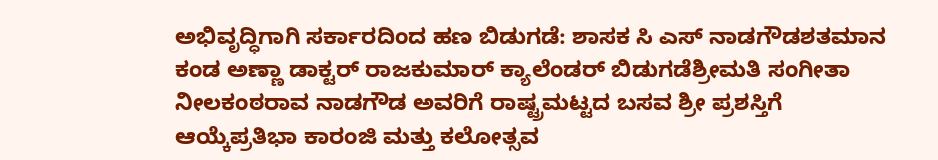ಅಭಿವೃದ್ಧಿಗಾಗಿ ಸರ್ಕಾರದಿಂದ ಹಣ ಬಿಡುಗಡೆ: ಶಾಸಕ ಸಿ ಎಸ್ ನಾಡಗೌಡಶತಮಾನ ಕಂಡ ಅಣ್ಣಾ ಡಾಕ್ಟರ್ ರಾಜಕುಮಾರ್ ಕ್ಯಾಲೆಂಡರ್ ಬಿಡುಗಡೆಶ್ರೀಮತಿ ಸಂಗೀತಾ ನೀಲಕಂಠರಾವ ನಾಡಗೌಡ ಅವರಿಗೆ ರಾಷ್ಟ್ರಮಟ್ಟದ ಬಸವ ಶ್ರೀ ಪ್ರಶಸ್ತಿಗೆ ಆಯ್ಕೆಪ್ರತಿಭಾ ಕಾರಂಜಿ ಮತ್ತು ಕಲೋತ್ಸವ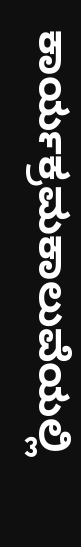ಕಾರ್ಯಕ್ರಮಕಾಲುವೆಯಲ್ಲಿ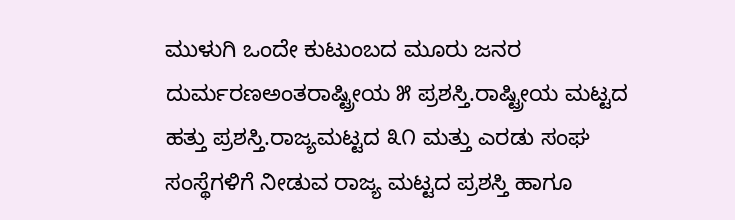ಮುಳುಗಿ ಒಂದೇ ಕುಟುಂಬದ ಮೂರು ಜನರ ದುರ್ಮರಣಅಂತರಾಷ್ಟ್ರೀಯ ೫ ಪ್ರಶಸ್ತಿ.ರಾಷ್ಟ್ರೀಯ ಮಟ್ಟದ ಹತ್ತು ಪ್ರಶಸ್ತಿ.ರಾಜ್ಯಮಟ್ಟದ ೩೧ ಮತ್ತು ಎರಡು ಸಂಘ ಸಂಸ್ಥೆಗಳಿಗೆ ನೀಡುವ ರಾಜ್ಯ ಮಟ್ಟದ ಪ್ರಶಸ್ತಿ ಹಾಗೂ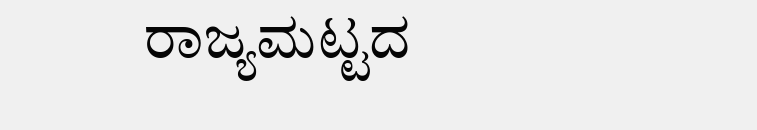ರಾಜ್ಯಮಟ್ಟದ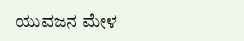ಯುವಜನ ಮೇಳ